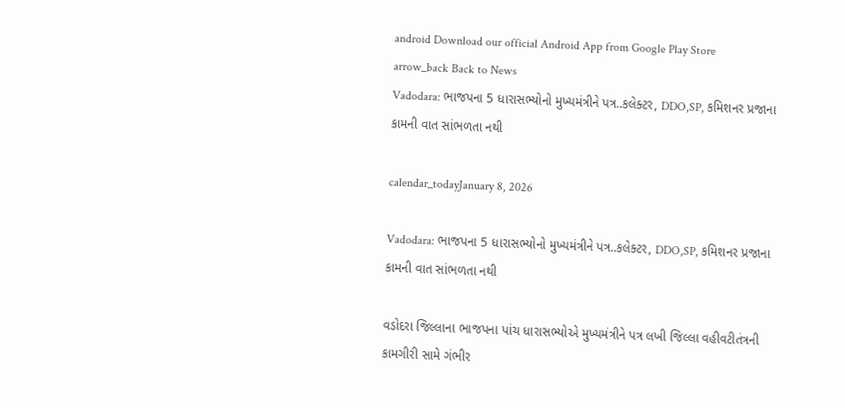android Download our official Android App from Google Play Store
arrow_back Back to News
Vadodara: ભાજપના 5 ધારાસભ્યોનો મુખ્યમંત્રીને પત્ર..કલેક્ટર, DDO,SP, કમિશનર પ્રજાના કામની વાત સાંભળતા નથી

calendar_todayJanuary 8, 2026

Vadodara: ભાજપના 5 ધારાસભ્યોનો મુખ્યમંત્રીને પત્ર..કલેક્ટર, DDO,SP, કમિશનર પ્રજાના કામની વાત સાંભળતા નથી

વડોદરા જિલ્લાના ભાજપના પાંચ ધારાસભ્યોએ મુખ્યમંત્રીને પત્ર લખી જિલ્લા વહીવટીતંત્રની કામગીરી સામે ગંભીર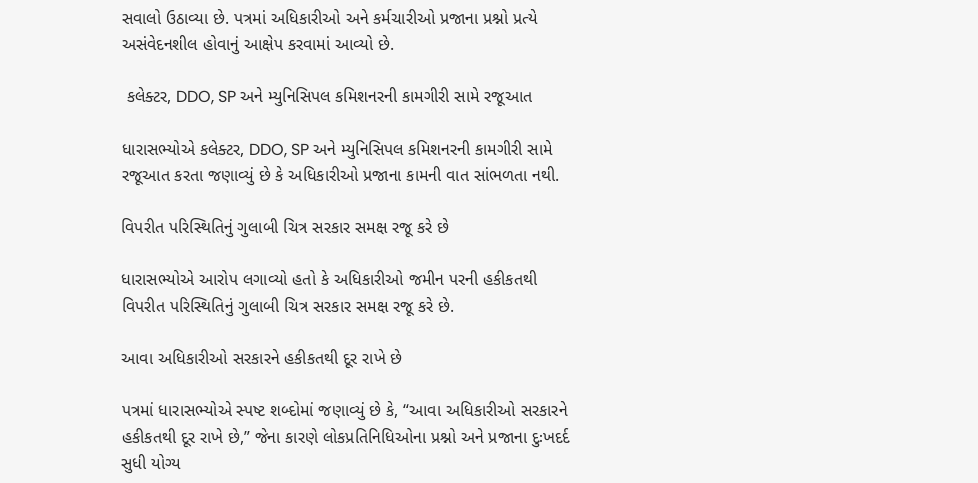સવાલો ઉઠાવ્યા છે. પત્રમાં અધિકારીઓ અને કર્મચારીઓ પ્રજાના પ્રશ્નો પ્રત્યે અસંવેદનશીલ હોવાનું આક્ષેપ કરવામાં આવ્યો છે.

 કલેક્ટર, DDO, SP અને મ્યુનિસિપલ કમિશનરની કામગીરી સામે રજૂઆત

ધારાસભ્યોએ કલેક્ટર, DDO, SP અને મ્યુનિસિપલ કમિશનરની કામગીરી સામે રજૂઆત કરતા જણાવ્યું છે કે અધિકારીઓ પ્રજાના કામની વાત સાંભળતા નથી.

વિપરીત પરિસ્થિતિનું ગુલાબી ચિત્ર સરકાર સમક્ષ રજૂ કરે છે

ધારાસભ્યોએ આરોપ લગાવ્યો હતો કે અધિકારીઓ જમીન પરની હકીકતથી વિપરીત પરિસ્થિતિનું ગુલાબી ચિત્ર સરકાર સમક્ષ રજૂ કરે છે.

આવા અધિકારીઓ સરકારને હકીકતથી દૂર રાખે છે

પત્રમાં ધારાસભ્યોએ સ્પષ્ટ શબ્દોમાં જણાવ્યું છે કે, “આવા અધિકારીઓ સરકારને હકીકતથી દૂર રાખે છે,” જેના કારણે લોકપ્રતિનિધિઓના પ્રશ્નો અને પ્રજાના દુઃખદર્દ સુધી યોગ્ય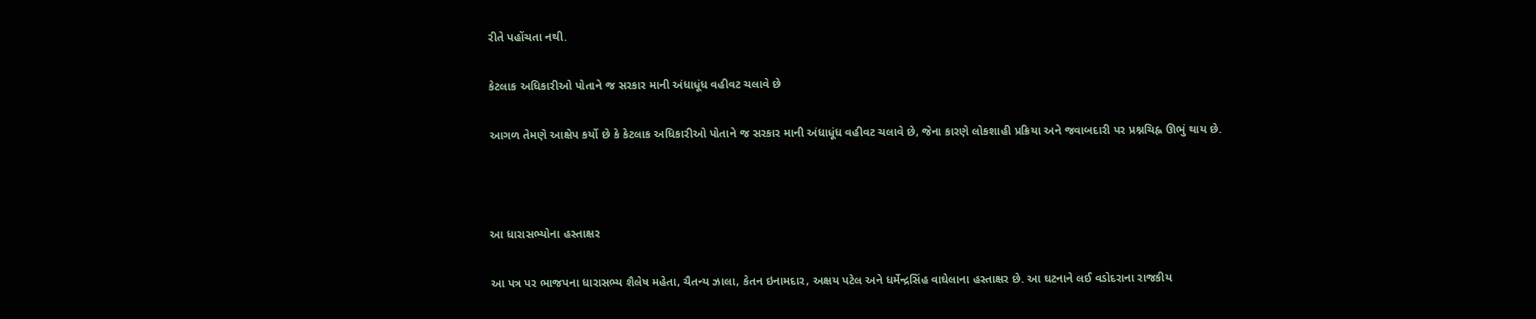રીતે પહોંચતા નથી.

કેટલાક અધિકારીઓ પોતાને જ સરકાર માની અંધાધૂંધ વહીવટ ચલાવે છે

આગળ તેમણે આક્ષેપ કર્યો છે કે કેટલાક અધિકારીઓ પોતાને જ સરકાર માની અંધાધૂંધ વહીવટ ચલાવે છે, જેના કારણે લોકશાહી પ્રક્રિયા અને જવાબદારી પર પ્રશ્નચિહ્ન ઊભું થાય છે.



આ ધારાસભ્યોના હસ્તાક્ષર

આ પત્ર પર ભાજપના ધારાસભ્ય શૈલેષ મહેતા, ચૈતન્ય ઝાલા, કેતન ઇનામદાર, અક્ષય પટેલ અને ધર્મેન્દ્રસિંહ વાઘેલાના હસ્તાક્ષર છે. આ ઘટનાને લઈ વડોદરાના રાજકીય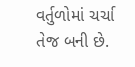વર્તુળોમાં ચર્ચા તેજ બની છે.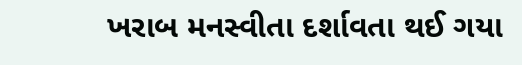ખરાબ મનસ્વીતા દર્શાવતા થઈ ગયા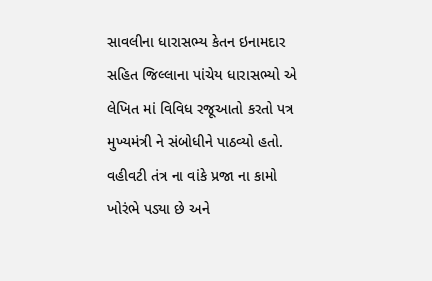સાવલીના ધારાસભ્ય કેતન ઇનામદાર સહિત જિલ્લાના પાંચેય ધારાસભ્યો એ લેખિત માં વિવિધ રજૂઆતો કરતો પત્ર મુખ્યમંત્રી ને સંબોધીને પાઠવ્યો હતો. વહીવટી તંત્ર ના વાંકે પ્રજા ના કામો ખોરંભે પડ્યા છે અને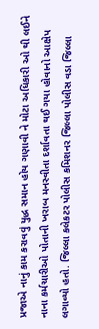પ્રજાએ નાનું કામ કરાવવું યુદ્ધ સમાન હોય ગણાવી ને મોટા અધિકારી ઓ થી લઈને નાના કર્મચારીઓ પોતાની ખરાબ મનસ્વીતા દર્શાવતા થઈ ગયા હોવાનો આક્ષેપ લગાવ્યો હતો. જિલ્લા કલેકટર પોલીસ કમિશનર જિલ્લા પોલીસ વડા જિલ્લા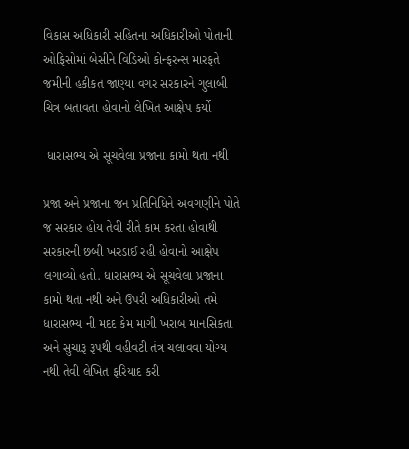વિકાસ અધિકારી સહિતના અધિકારીઓ પોતાની ઓફિસોમાં બેસીને વિડિઓ કોન્ફરન્સ મારફતે જમીની હકીકત જાણ્યા વગર સરકારને ગુલાબી ચિત્ર બતાવતા હોવાનો લેખિત આક્ષેપ કર્યો

 ધારાસભ્ય એ સૂચવેલા પ્રજાના કામો થતા નથી

પ્રજા અને પ્રજાના જન પ્રતિનિધિને અવગણીને પોતે જ સરકાર હોય તેવી રીતે કામ કરતા હોવાથી સરકારની છબી ખરડાઈ રહી હોવાનો આક્ષેપ લગાવ્યો હતો. ધારાસભ્ય એ સૂચવેલા પ્રજાના કામો થતા નથી અને ઉપરી અધિકારીઓ તમે ધારાસભ્ય ની મદદ કેમ માગી ખરાબ માનસિકતા અને સુચારૂ રૂપથી વહીવટી તંત્ર ચલાવવા યોગ્ય નથી તેવી લેખિત ફરિયાદ કરી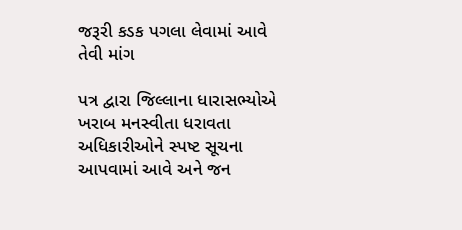જરૂરી કડક પગલા લેવામાં આવે તેવી માંગ

પત્ર દ્વારા જિલ્લાના ધારાસભ્યોએ ખરાબ મનસ્વીતા ધરાવતા અધિકારીઓને સ્પષ્ટ સૂચના આપવામાં આવે અને જન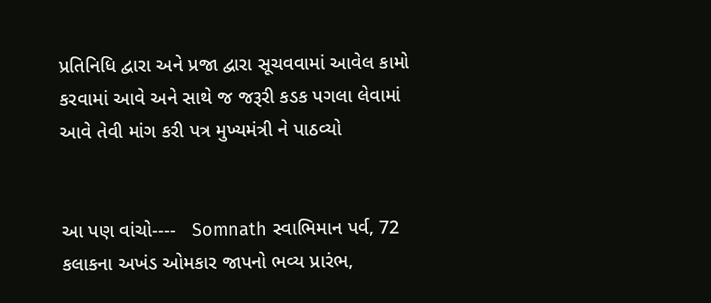પ્રતિનિધિ દ્વારા અને પ્રજા દ્વારા સૂચવવામાં આવેલ કામો કરવામાં આવે અને સાથે જ જરૂરી કડક પગલા લેવામાં આવે તેવી માંગ કરી પત્ર મુખ્યમંત્રી ને પાઠવ્યો


આ પણ વાંચો----   Somnath સ્વાભિમાન પર્વ, 72 કલાકના અખંડ ઓમકાર જાપનો ભવ્ય પ્રારંભ,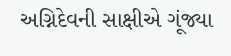અગ્નિદેવની સાક્ષીએ ગૂંજ્યા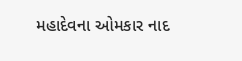મહાદેવના ઓમકાર નાદ